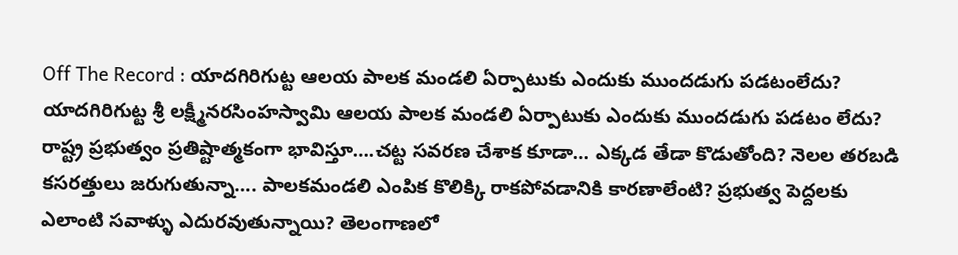Off The Record : యాదగిరిగుట్ట ఆలయ పాలక మండలి ఏర్పాటుకు ఎందుకు ముందడుగు పడటంలేదు?
యాదగిరిగుట్ట శ్రీ లక్ష్మీనరసింహస్వామి ఆలయ పాలక మండలి ఏర్పాటుకు ఎందుకు ముందడుగు పడటం లేదు? రాష్ట్ర ప్రభుత్వం ప్రతిష్టాత్మకంగా భావిస్తూ….చట్ట సవరణ చేశాక కూడా… ఎక్కడ తేడా కొడుతోంది? నెలల తరబడి కసరత్తులు జరుగుతున్నా…. పాలకమండలి ఎంపిక కొలిక్కి రాకపోవడానికి కారణాలేంటి? ప్రభుత్వ పెద్దలకు ఎలాంటి సవాళ్ళు ఎదురవుతున్నాయి? తెలంగాణలో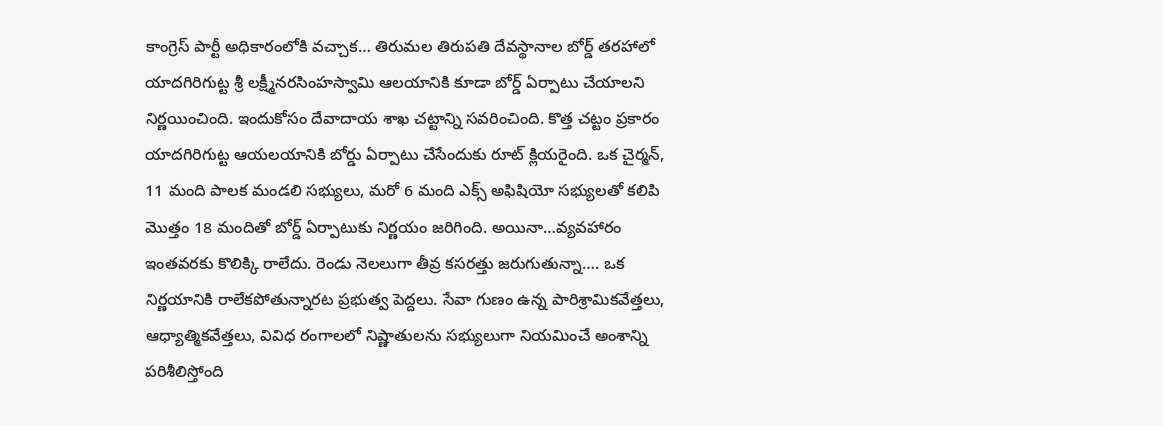కాంగ్రెస్ పార్టీ అధికారంలోకి వచ్చాక… తిరుమల తిరుపతి దేవస్థానాల బోర్డ్ తరహాలో యాదగిరిగుట్ట శ్రీ లక్ష్మీనరసింహస్వామి ఆలయానికి కూడా బోర్డ్ ఏర్పాటు చేయాలని నిర్ణయించింది. ఇందుకోసం దేవాదాయ శాఖ చట్టాన్ని సవరించింది. కొత్త చట్టం ప్రకారం యాదగిరిగుట్ట ఆయలయానికి బోర్డు ఏర్పాటు చేసేందుకు రూట్ క్లియరైంది. ఒక చైర్మన్, 11 మంది పాలక మండలి సభ్యులు, మరో 6 మంది ఎక్స్ అఫిషియో సభ్యులతో కలిపి మొత్తం 18 మందితో బోర్డ్ ఏర్పాటుకు నిర్ణయం జరిగింది. అయినా…వ్యవహారం ఇంతవరకు కొలిక్కి రాలేదు. రెండు నెలలుగా తీవ్ర కసరత్తు జరుగుతున్నా…. ఒక నిర్ణయానికి రాలేకపోతున్నారట ప్రభుత్వ పెద్దలు. సేవా గుణం ఉన్న పారిశ్రామికవేత్తలు, ఆధ్యాత్మికవేత్తలు, వివిధ రంగాలలో నిష్ణాతులను సభ్యులుగా నియమించే అంశాన్ని పరిశీలిస్తోంది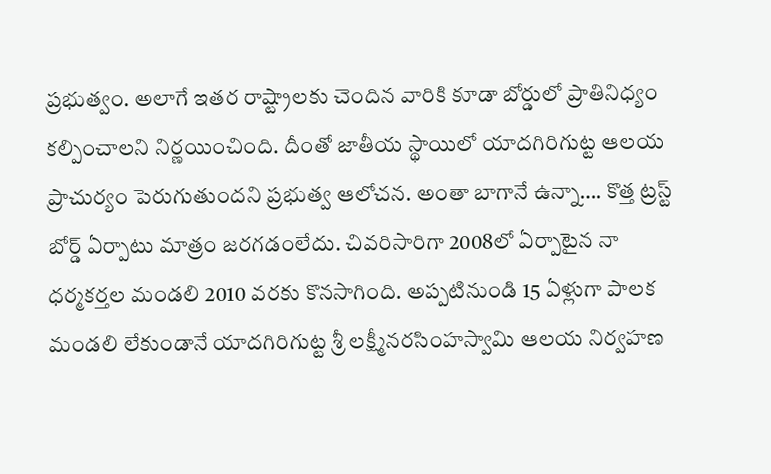ప్రభుత్వం. అలాగే ఇతర రాష్ట్రాలకు చెందిన వారికి కూడా బోర్డులో ప్రాతినిధ్యం కల్పించాలని నిర్ణయించింది. దీంతో జాతీయ స్థాయిలో యాదగిరిగుట్ట ఆలయ ప్రాచుర్యం పెరుగుతుందని ప్రభుత్వ ఆలోచన. అంతా బాగానే ఉన్నా…. కొత్త ట్రస్ట్ బోర్డ్ ఏర్పాటు మాత్రం జరగడంలేదు. చివరిసారిగా 2008లో ఏర్పాటైన నా ధర్మకర్తల మండలి 2010 వరకు కొనసాగింది. అప్పటినుండి 15 ఏళ్లుగా పాలక మండలి లేకుండానే యాదగిరిగుట్ట శ్రీ లక్ష్మీనరసింహస్వామి ఆలయ నిర్వహణ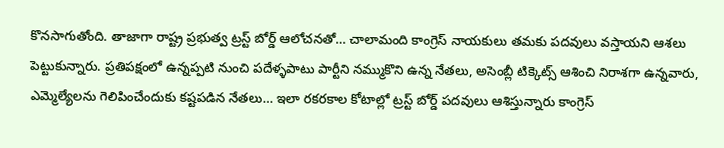కొనసాగుతోంది. తాజాగా రాష్ట్ర ప్రభుత్వ ట్రస్ట్ బోర్డ్ ఆలోచనతో… చాలామంది కాంగ్రెస్ నాయకులు తమకు పదవులు వస్తాయని ఆశలు పెట్టుకున్నారు. ప్రతిపక్షంలో ఉన్నప్పటి నుంచి పదేళ్ళపాటు పార్టీని నమ్ముకొని ఉన్న నేతలు, అసెంబ్లీ టిక్కెట్స్ ఆశించి నిరాశగా ఉన్నవారు, ఎమ్మెల్యేలను గెలిపించేందుకు కష్టపడిన నేతలు… ఇలా రకరకాల కోటాల్లో ట్రస్ట్ బోర్డ్ పదవులు ఆశిస్తున్నారు కాంగ్రెస్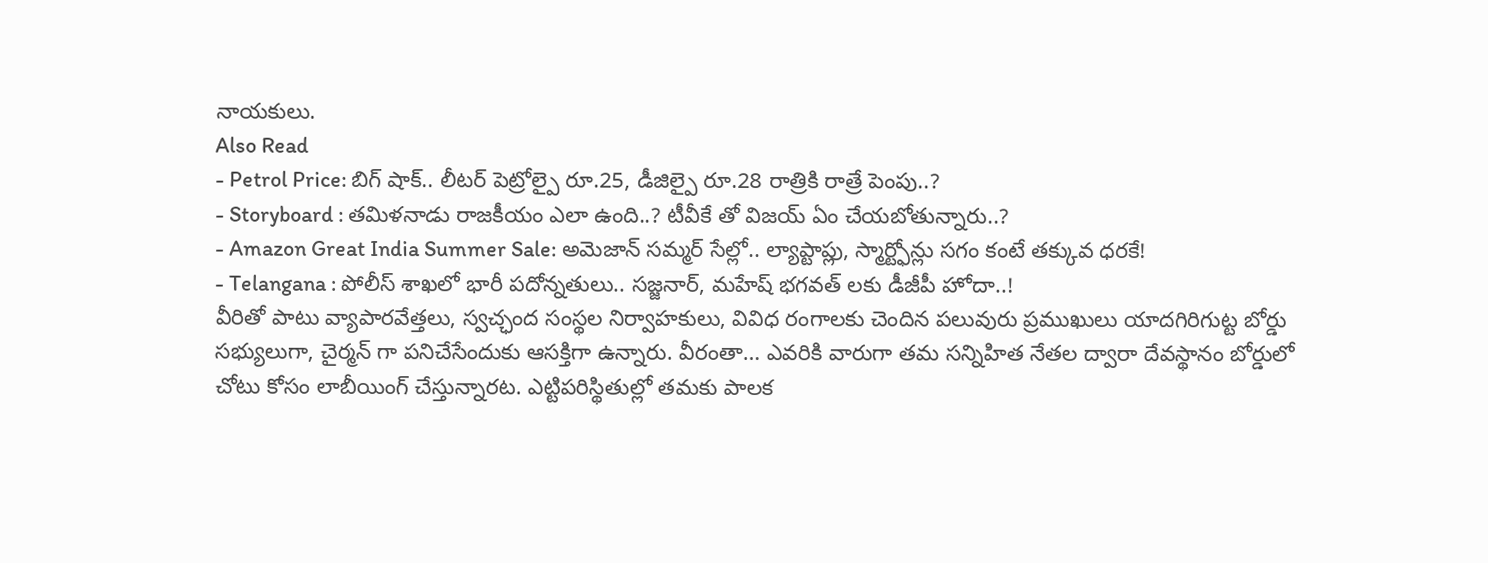నాయకులు.
Also Read
- Petrol Price: బిగ్ షాక్.. లీటర్ పెట్రోల్పై రూ.25, డీజిల్పై రూ.28 రాత్రికి రాత్రే పెంపు..?
- Storyboard : తమిళనాడు రాజకీయం ఎలా ఉంది..? టీవీకే తో విజయ్ ఏం చేయబోతున్నారు..?
- Amazon Great India Summer Sale: అమెజాన్ సమ్మర్ సేల్లో.. ల్యాప్టాప్లు, స్మార్ట్ఫోన్లు సగం కంటే తక్కువ ధరకే!
- Telangana : పోలీస్ శాఖలో భారీ పదోన్నతులు.. సజ్జనార్, మహేష్ భగవత్ లకు డీజీపీ హోదా..!
వీరితో పాటు వ్యాపారవేత్తలు, స్వచ్ఛంద సంస్థల నిర్వాహకులు, వివిధ రంగాలకు చెందిన పలువురు ప్రముఖులు యాదగిరిగుట్ట బోర్డు సభ్యులుగా, చైర్మన్ గా పనిచేసేందుకు ఆసక్తిగా ఉన్నారు. వీరంతా… ఎవరికి వారుగా తమ సన్నిహిత నేతల ద్వారా దేవస్థానం బోర్డులో చోటు కోసం లాబీయింగ్ చేస్తున్నారట. ఎట్టిపరిస్థితుల్లో తమకు పాలక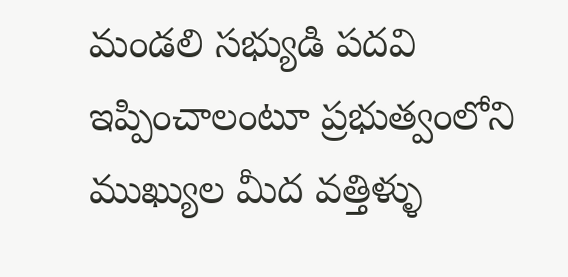మండలి సభ్యుడి పదవి ఇప్పించాలంటూ ప్రభుత్వంలోని ముఖ్యుల మీద వత్తిళ్ళు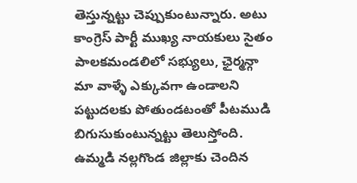తెస్తున్నట్టు చెప్పుకుంటున్నారు. అటు కాంగ్రెస్ పార్టీ ముఖ్య నాయకులు సైతం పాలకమండలిలో సభ్యులు, ఛైర్మన్గా మా వాళ్ళే ఎక్కువగా ఉండాలని పట్టుదలకు పోతుండటంతో పీటముడి బిగుసుకుంటున్నట్టు తెలుస్తోంది. ఉమ్మడి నల్లగొండ జిల్లాకు చెందిన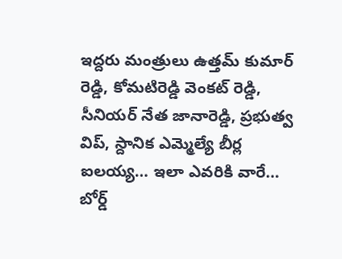ఇద్దరు మంత్రులు ఉత్తమ్ కుమార్ రెడ్డి, కోమటిరెడ్డి వెంకట్ రెడ్డి, సీనియర్ నేత జానారెడ్డి, ప్రభుత్వ విప్, స్దానిక ఎమ్మెల్యే బీర్ల ఐలయ్య… ఇలా ఎవరికి వారే… బోర్డ్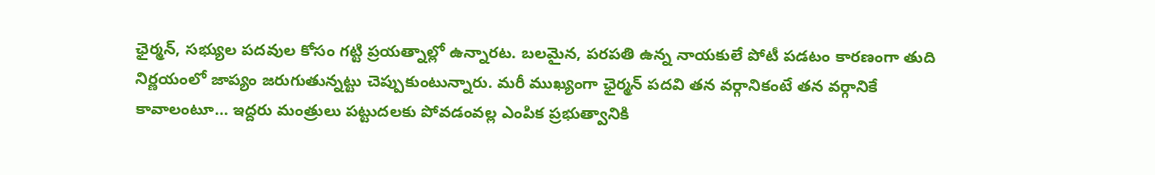ఛైర్మన్, సభ్యుల పదవుల కోసం గట్టి ప్రయత్నాల్లో ఉన్నారట. బలమైన, పరపతి ఉన్న నాయకులే పోటీ పడటం కారణంగా తుది నిర్ణయంలో జాప్యం జరుగుతున్నట్టు చెప్పుకుంటున్నారు. మరీ ముఖ్యంగా ఛైర్మన్ పదవి తన వర్గానికంటే తన వర్గానికే కావాలంటూ… ఇద్దరు మంత్రులు పట్టుదలకు పోవడంవల్ల ఎంపిక ప్రభుత్వానికి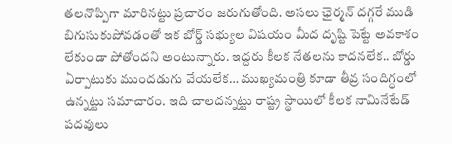తలనొప్పిగా మారినట్టు ప్రచారం జరుగుతోంది. అసలు ఛైర్మన్ దగ్గరే ముడి బిగుసుకుపోవడంతో ఇక బోర్డ్ సభ్యుల విషయం మీద దృష్టి పెట్టే అవకాశం లేకుండా పోతోందని అంటున్నారు. ఇద్దరు కీలక నేతలను కాదనలేక.. బోర్డు ఏర్పాటుకు ముందడుగు వేయలేక… ముఖ్యమంత్రి కూడా తీవ్ర సందిగ్ధంలో ఉన్నట్టు సమాచారం. ఇది చాలదన్నట్టు రాష్ట్ర స్థాయిలో కీలక నామినేటేడ్ పదవులు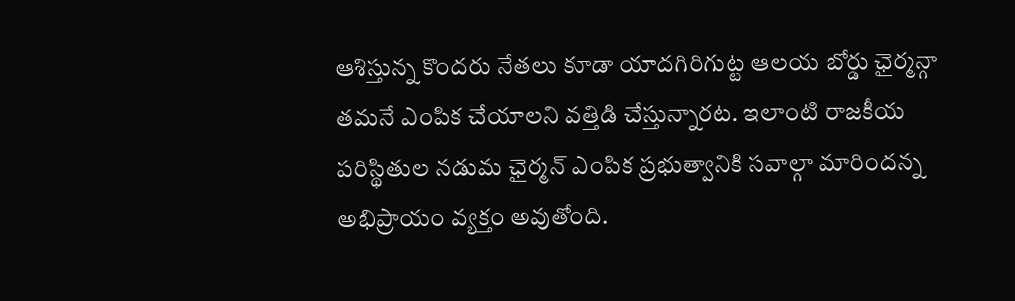ఆశిస్తున్న కొందరు నేతలు కూడా యాదగిరిగుట్ట ఆలయ బోర్డు ఛైర్మన్గా తమనే ఎంపిక చేయాలని వత్తిడి చేస్తున్నారట. ఇలాంటి రాజకీయ పరిస్థితుల నడుమ ఛైర్మన్ ఎంపిక ప్రభుత్వానికి సవాల్గా మారిందన్న అభిప్రాయం వ్యక్తం అవుతోంది.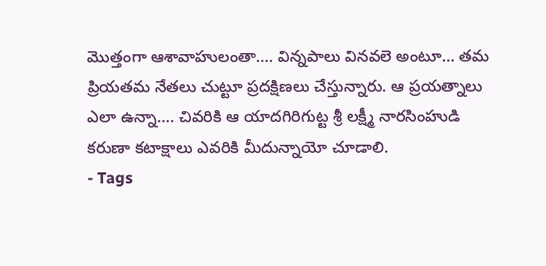మొత్తంగా ఆశావాహులంతా…. విన్నపాలు వినవలె అంటూ… తమ ప్రియతమ నేతలు చుట్టూ ప్రదక్షిణలు చేస్తున్నారు. ఆ ప్రయత్నాలు ఎలా ఉన్నా…. చివరికి ఆ యాదగిరిగుట్ట శ్రీ లక్ష్మీ నారసింహుడి కరుణా కటాక్షాలు ఎవరికి మీదున్నాయో చూడాలి.
- Tags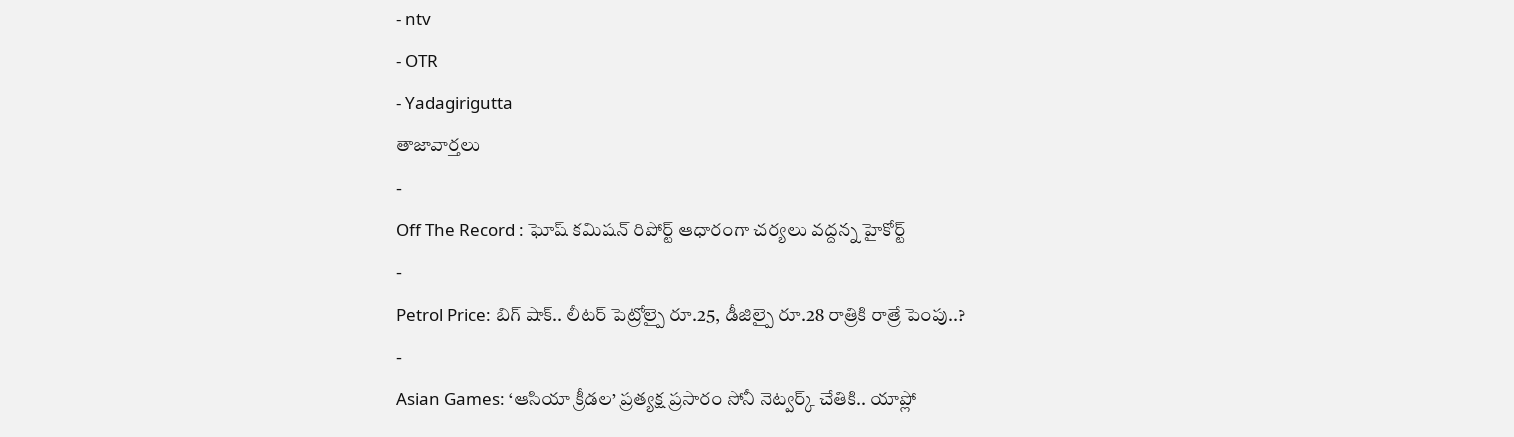- ntv
- OTR
- Yadagirigutta
తాజావార్తలు
-
Off The Record : ఘోష్ కమిషన్ రిపోర్ట్ ఆధారంగా చర్యలు వద్దన్న హైకోర్ట్
-
Petrol Price: బిగ్ షాక్.. లీటర్ పెట్రోల్పై రూ.25, డీజిల్పై రూ.28 రాత్రికి రాత్రే పెంపు..?
-
Asian Games: ‘ఆసియా క్రీడల’ ప్రత్యక్ష ప్రసారం సోనీ నెట్వర్క్ చేతికి.. యాప్లో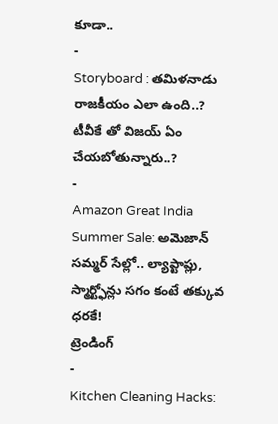కూడా..
-
Storyboard : తమిళనాడు రాజకీయం ఎలా ఉంది..? టీవీకే తో విజయ్ ఏం చేయబోతున్నారు..?
-
Amazon Great India Summer Sale: అమెజాన్ సమ్మర్ సేల్లో.. ల్యాప్టాప్లు, స్మార్ట్ఫోన్లు సగం కంటే తక్కువ ధరకే!
ట్రెండింగ్
-
Kitchen Cleaning Hacks: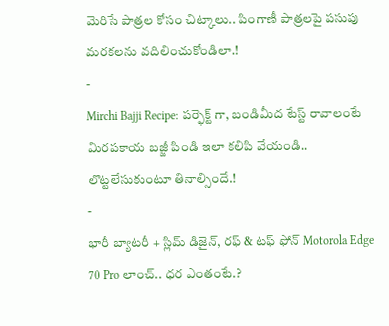మెరిసే పాత్రల కోసం చిట్కాలు.. పింగాణీ పాత్రలపై పసుపు మరకలను వదిలించుకోండిలా.!
-
Mirchi Bajji Recipe: పర్ఫెక్ట్ గా, బండిమీద టేస్ట్ రావాలంటే మిరపకాయ బజ్జీ పిండి ఇలా కలిపి వేయండి.. లొట్టలేసుకుంటూ తినాల్సిందే.!
-
భారీ బ్యాటరీ + స్లిమ్ డిజైన్, రఫ్ & టఫ్ ఫోన్ Motorola Edge 70 Pro లాంచ్.. ధర ఎంతంటే.?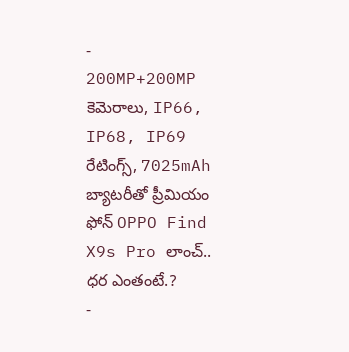-
200MP+200MP కెమెరాలు, IP66, IP68, IP69 రేటింగ్స్, 7025mAh బ్యాటరీతో ప్రీమియం ఫోన్ OPPO Find X9s Pro లాంచ్.. ధర ఎంతంటే.?
-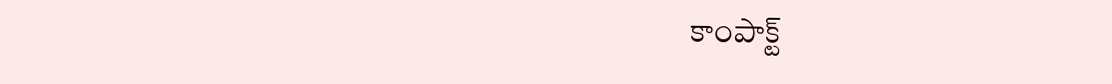కాంపాక్ట్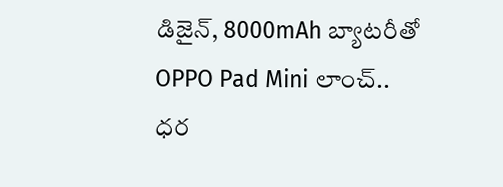డిజైన్, 8000mAh బ్యాటరీతో OPPO Pad Mini లాంచ్.. ధర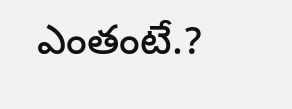ఎంతంటే.?